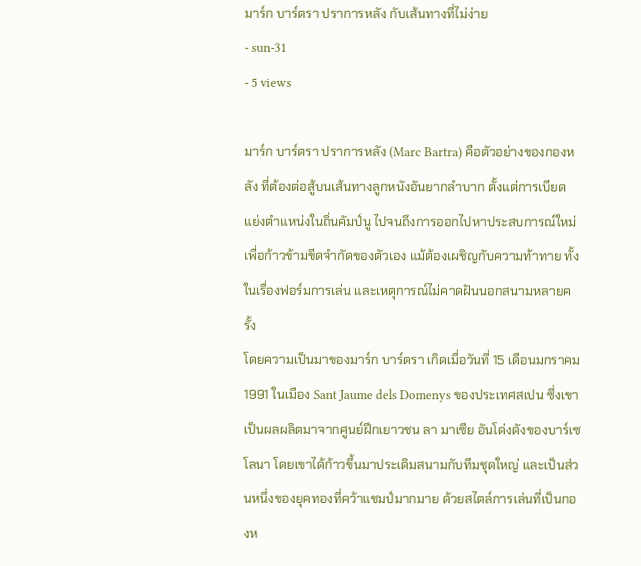มาร์ก บาร์ตรา ปราการหลัง กับเส้นทางที่ไม่ง่าย
- sun-31
- 5 views

มาร์ก บาร์ตรา ปราการหลัง (Marc Bartra) คือตัวอย่างของกองหลัง ที่ต้องต่อสู้บนเส้นทางลูกหนังอันยากลำบาก ตั้งแต่การเบียดแย่งตำแหน่งในถิ่นคัมป์นู ไปจนถึงการออกไปหาประสบการณ์ใหม่ เพื่อก้าวข้ามขีดจำกัดของตัวเอง แม้ต้องเผชิญกับความท้าทาย ทั้งในเรื่องฟอร์มการเล่น และเหตุการณ์ไม่คาดฝันนอกสนามหลายครั้ง
โดยความเป็นมาของมาร์ก บาร์ตรา เกิดเมื่อวันที่ 15 เดือนมกราคม 1991 ในเมือง Sant Jaume dels Domenys ของประเทศสเปน ซึ่งเขาเป็นผลผลิตมาจากศูนย์ฝึกเยาวชน ลา มาเซีย อันโด่งดังของบาร์เซโลนา โดยเขาได้ก้าวขึ้นมาประเดิมสนามกับทีมชุดใหญ่ และเป็นส่วนหนึ่งของยุคทองที่คว้าแชมป์มากมาย ด้วยสไตล์การเล่นที่เป็นกองห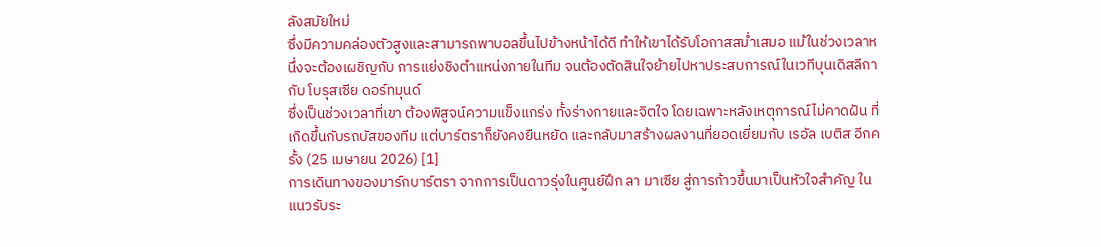ลังสมัยใหม่
ซึ่งมีความคล่องตัวสูงและสามารถพาบอลขึ้นไปข้างหน้าได้ดี ทำให้เขาได้รับโอกาสสม่ำเสมอ แม้ในช่วงเวลาหนึ่งจะต้องเผชิญกับ การแย่งชิงตำแหน่งภายในทีม จนต้องตัดสินใจย้ายไปหาประสบการณ์ในเวทีบุนเดิสลีกากับ โบรุสเซีย ดอร์ทมุนด์
ซึ่งเป็นช่วงเวลาที่เขา ต้องพิสูจน์ความแข็งแกร่ง ทั้งร่างกายและจิตใจ โดยเฉพาะหลังเหตุการณ์ไม่คาดฝัน ที่เกิดขึ้นกับรถบัสของทีม แต่บาร์ตราก็ยังคงยืนหยัด และกลับมาสร้างผลงานที่ยอดเยี่ยมกับ เรอัล เบติส อีกครั้ง (25 เมษายน 2026) [1]
การเดินทางของมาร์กบาร์ตรา จากการเป็นดาวรุ่งในศูนย์ฝึก ลา มาเซีย สู่การก้าวขึ้นมาเป็นหัวใจสำคัญ ในแนวรับระ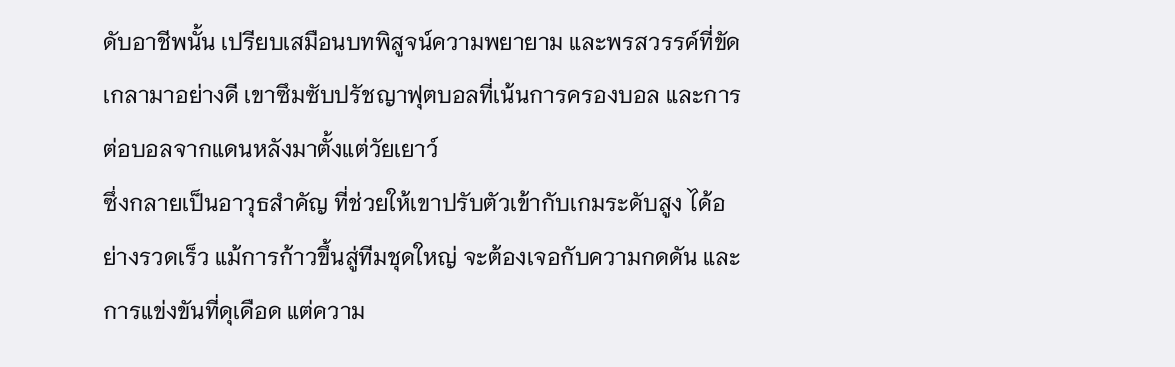ดับอาชีพนั้น เปรียบเสมือนบทพิสูจน์ความพยายาม และพรสวรรค์ที่ขัดเกลามาอย่างดี เขาซึมซับปรัชญาฟุตบอลที่เน้นการครองบอล และการต่อบอลจากแดนหลังมาตั้งแต่วัยเยาว์
ซึ่งกลายเป็นอาวุธสำคัญ ที่ช่วยให้เขาปรับตัวเข้ากับเกมระดับสูง ได้อย่างรวดเร็ว แม้การก้าวขึ้นสู่ทีมชุดใหญ่ จะต้องเจอกับความกดดัน และการแข่งขันที่ดุเดือด แต่ความ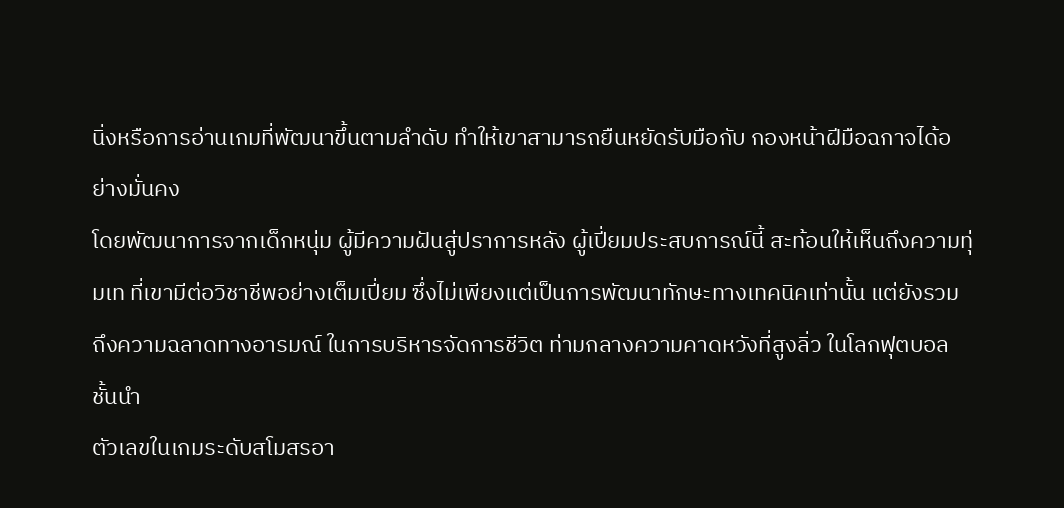นิ่งหรือการอ่านเกมที่พัฒนาขึ้นตามลำดับ ทำให้เขาสามารถยืนหยัดรับมือกับ กองหน้าฝีมือฉกาจได้อย่างมั่นคง
โดยพัฒนาการจากเด็กหนุ่ม ผู้มีความฝันสู่ปราการหลัง ผู้เปี่ยมประสบการณ์นี้ สะท้อนให้เห็นถึงความทุ่มเท ที่เขามีต่อวิชาชีพอย่างเต็มเปี่ยม ซึ่งไม่เพียงแต่เป็นการพัฒนาทักษะทางเทคนิคเท่านั้น แต่ยังรวมถึงความฉลาดทางอารมณ์ ในการบริหารจัดการชีวิต ท่ามกลางความคาดหวังที่สูงลิ่ว ในโลกฟุตบอลชั้นนำ
ตัวเลขในเกมระดับสโมสรอา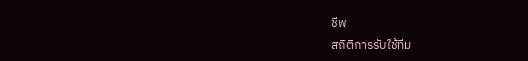ชีพ
สถิติการรับใช้ทีม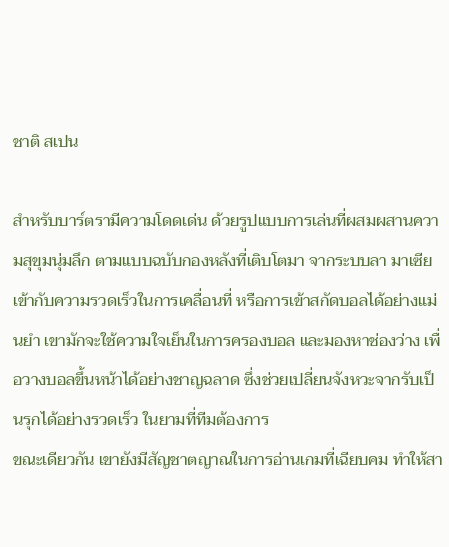ชาติ สเปน

สำหรับบาร์ตรามีความโดดเด่น ด้วยรูปแบบการเล่นที่ผสมผสานความสุขุมนุ่มลึก ตามแบบฉบับกองหลังที่เติบโตมา จากระบบลา มาเซีย เข้ากับความรวดเร็วในการเคลื่อนที่ หรือการเข้าสกัดบอลได้อย่างแม่นยำ เขามักจะใช้ความใจเย็นในการครองบอล และมองหาช่องว่าง เพื่อวางบอลขึ้นหน้าได้อย่างชาญฉลาด ซึ่งช่วยเปลี่ยนจังหวะจากรับเป็นรุกได้อย่างรวดเร็ว ในยามที่ทีมต้องการ
ขณะเดียวกัน เขายังมีสัญชาตญาณในการอ่านเกมที่เฉียบคม ทำให้สา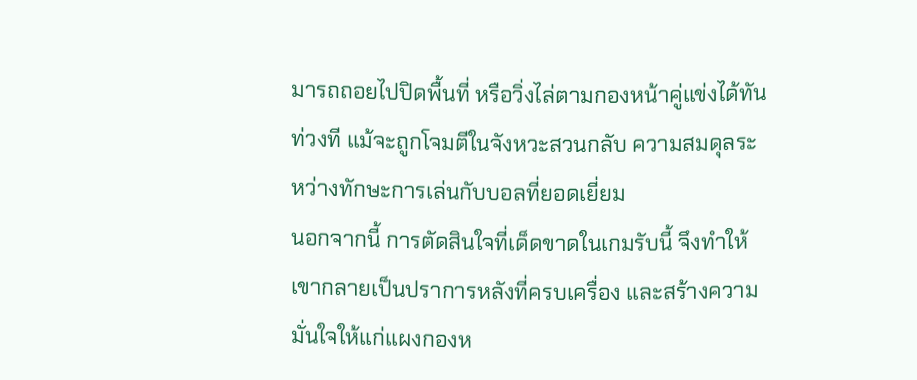มารถถอยไปปิดพื้นที่ หรือวิ่งไล่ตามกองหน้าคู่แข่งได้ทันท่วงที แม้จะถูกโจมตีในจังหวะสวนกลับ ความสมดุลระหว่างทักษะการเล่นกับบอลที่ยอดเยี่ยม
นอกจากนี้ การตัดสินใจที่เด็ดขาดในเกมรับนี้ จึงทำให้เขากลายเป็นปราการหลังที่ครบเครื่อง และสร้างความมั่นใจให้แก่แผงกองห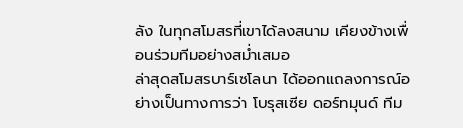ลัง ในทุกสโมสรที่เขาได้ลงสนาม เคียงข้างเพื่อนร่วมทีมอย่างสม่ำเสมอ
ล่าสุดสโมสรบาร์เซโลนา ได้ออกแถลงการณ์อย่างเป็นทางการว่า โบรุสเซีย ดอร์ทมุนด์ ทีม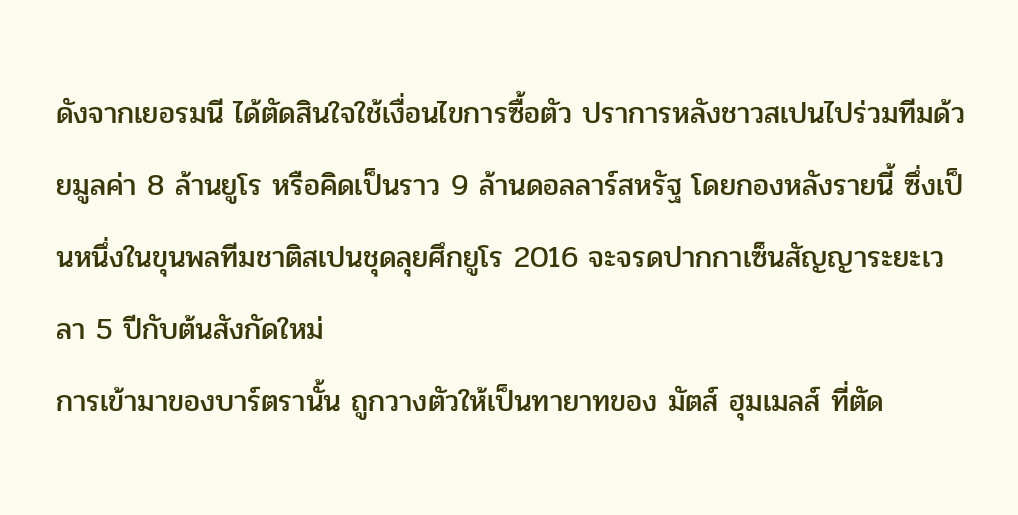ดังจากเยอรมนี ได้ตัดสินใจใช้เงื่อนไขการซื้อตัว ปราการหลังชาวสเปนไปร่วมทีมด้วยมูลค่า 8 ล้านยูโร หรือคิดเป็นราว 9 ล้านดอลลาร์สหรัฐ โดยกองหลังรายนี้ ซึ่งเป็นหนึ่งในขุนพลทีมชาติสเปนชุดลุยศึกยูโร 2016 จะจรดปากกาเซ็นสัญญาระยะเวลา 5 ปีกับต้นสังกัดใหม่
การเข้ามาของบาร์ตรานั้น ถูกวางตัวให้เป็นทายาทของ มัตส์ ฮุมเมลส์ ที่ตัด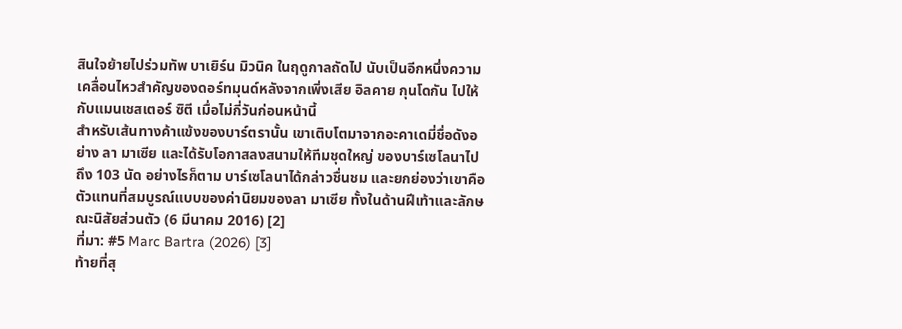สินใจย้ายไปร่วมทัพ บาเยิร์น มิวนิค ในฤดูกาลถัดไป นับเป็นอีกหนึ่งความเคลื่อนไหวสำคัญของดอร์ทมุนด์หลังจากเพิ่งเสีย อิลคาย กุนโดกัน ไปให้กับแมนเชสเตอร์ ซิตี เมื่อไม่กี่วันก่อนหน้านี้
สำหรับเส้นทางค้าแข้งของบาร์ตรานั้น เขาเติบโตมาจากอะคาเดมี่ชื่อดังอย่าง ลา มาเซีย และได้รับโอกาสลงสนามให้ทีมชุดใหญ่ ของบาร์เซโลนาไปถึง 103 นัด อย่างไรก็ตาม บาร์เซโลนาได้กล่าวชื่นชม และยกย่องว่าเขาคือ ตัวแทนที่สมบูรณ์แบบของค่านิยมของลา มาเซีย ทั้งในด้านฝีเท้าและลักษณะนิสัยส่วนตัว (6 มีนาคม 2016) [2]
ที่มา: #5 Marc Bartra (2026) [3]
ท้ายที่สุ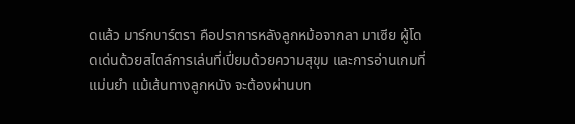ดแล้ว มาร์กบาร์ตรา คือปราการหลังลูกหม้อจากลา มาเซีย ผู้โดดเด่นด้วยสไตล์การเล่นที่เปี่ยมด้วยความสุขุม และการอ่านเกมที่แม่นยำ แม้เส้นทางลูกหนัง จะต้องผ่านบท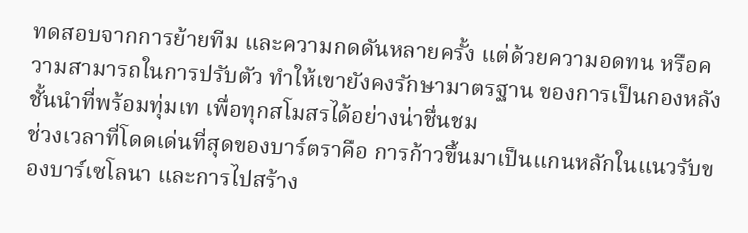ทดสอบจากการย้ายทีม และความกดดันหลายครั้ง แต่ด้วยความอดทน หรือความสามารถในการปรับตัว ทำให้เขายังคงรักษามาตรฐาน ของการเป็นกองหลังชั้นนำที่พร้อมทุ่มเท เพื่อทุกสโมสรได้อย่างน่าชื่นชม
ช่วงเวลาที่โดดเด่นที่สุดของบาร์ตราคือ การก้าวขึ้นมาเป็นแกนหลักในแนวรับของบาร์เซโลนา และการไปสร้าง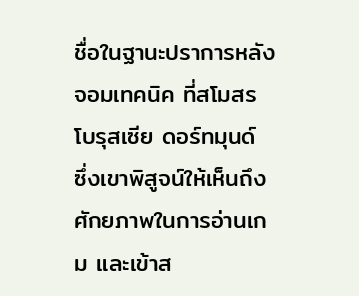ชื่อในฐานะปราการหลังจอมเทคนิค ที่สโมสรโบรุสเซีย ดอร์ทมุนด์ ซึ่งเขาพิสูจน์ให้เห็นถึงศักยภาพในการอ่านเกม และเข้าส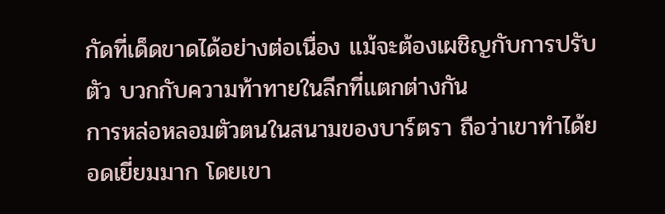กัดที่เด็ดขาดได้อย่างต่อเนื่อง แม้จะต้องเผชิญกับการปรับตัว บวกกับความท้าทายในลีกที่แตกต่างกัน
การหล่อหลอมตัวตนในสนามของบาร์ตรา ถือว่าเขาทำได้ยอดเยี่ยมมาก โดยเขา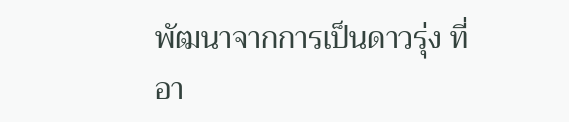พัฒนาจากการเป็นดาวรุ่ง ที่อา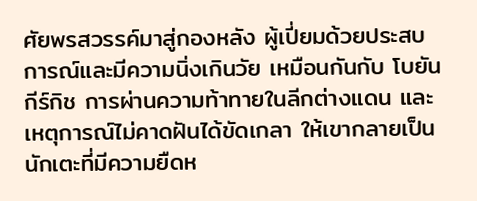ศัยพรสวรรค์มาสู่กองหลัง ผู้เปี่ยมด้วยประสบการณ์และมีความนิ่งเกินวัย เหมือนกันกับ โบยัน กีร์กิช การผ่านความท้าทายในลีกต่างแดน และเหตุการณ์ไม่คาดฝันได้ขัดเกลา ให้เขากลายเป็นนักเตะที่มีความยืดห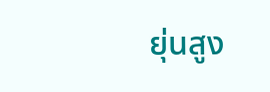ยุ่นสูง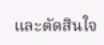และตัดสินใจ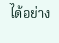ได้อย่าง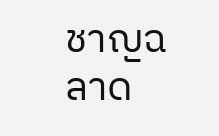ชาญฉลาด